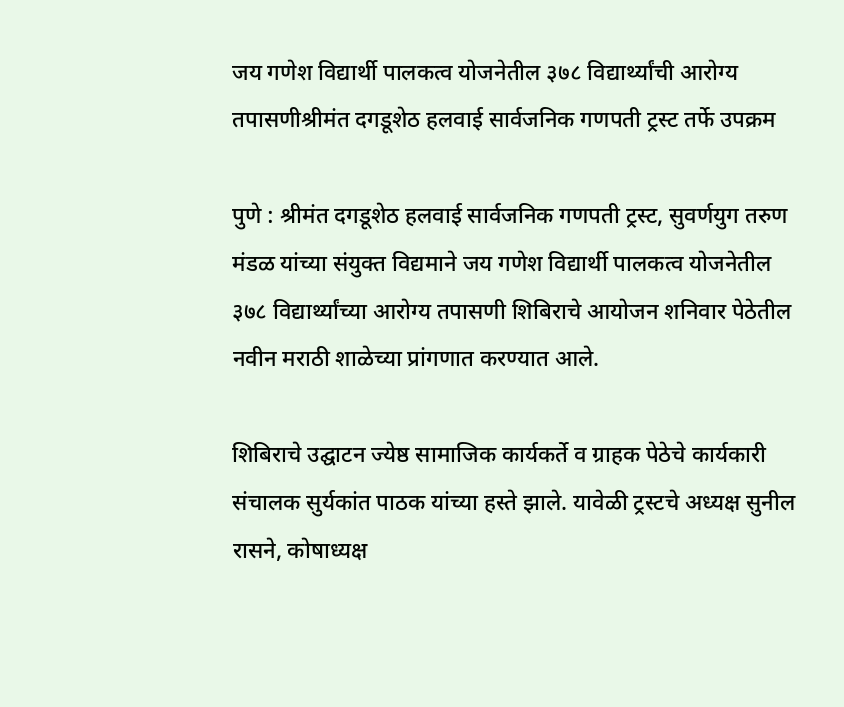जय गणेश विद्यार्थी पालकत्व योजनेतील ३७८ विद्यार्थ्यांची आरोग्य तपासणीश्रीमंत दगडूशेठ हलवाई सार्वजनिक गणपती ट्रस्ट तर्फे उपक्रम

पुणे : श्रीमंत दगडूशेठ हलवाई सार्वजनिक गणपती ट्रस्ट, सुवर्णयुग तरुण मंडळ यांच्या संयुक्त विद्यमाने जय गणेश विद्यार्थी पालकत्व योजनेतील ३७८ विद्यार्थ्यांच्या आरोग्य तपासणी शिबिराचे आयोजन शनिवार पेठेतील नवीन मराठी शाळेच्या प्रांगणात करण्यात आले.

शिबिराचे उद्घाटन ज्येष्ठ सामाजिक कार्यकर्ते व ग्राहक पेठेचे कार्यकारी संचालक सुर्यकांत पाठक यांच्या हस्ते झाले. यावेळी ट्रस्टचे अध्यक्ष सुनील रासने, कोषाध्यक्ष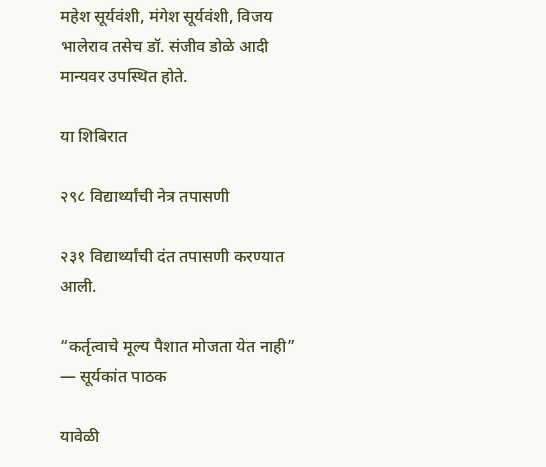महेश सूर्यवंशी, मंगेश सूर्यवंशी, विजय भालेराव तसेच डॉ. संजीव डोळे आदी मान्यवर उपस्थित होते.

या शिबिरात

२९८ विद्यार्थ्यांची नेत्र तपासणी

२३१ विद्यार्थ्यांची दंत तपासणी करण्यात आली.

“कर्तृत्वाचे मूल्य पैशात मोजता येत नाही” — सूर्यकांत पाठक

यावेळी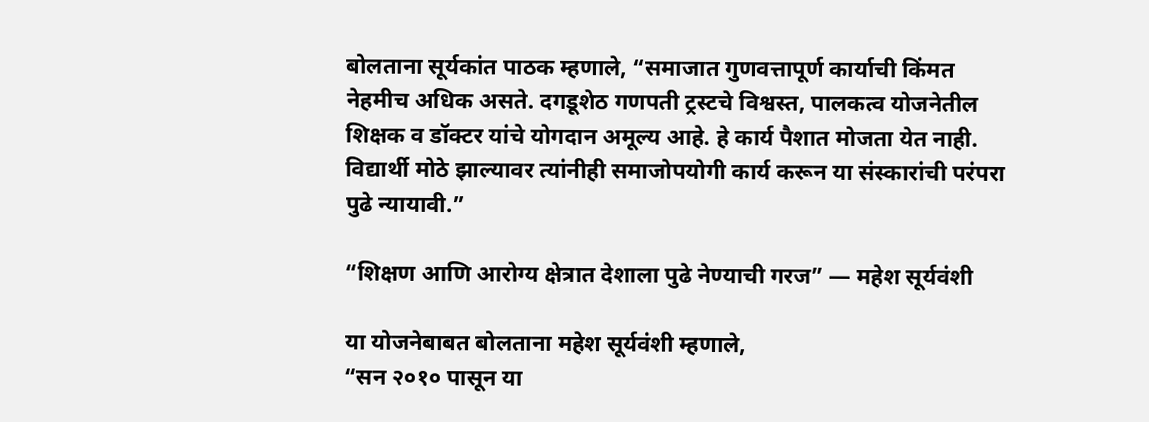बोलताना सूर्यकांत पाठक म्हणाले, “समाजात गुणवत्तापूर्ण कार्याची किंमत नेहमीच अधिक असते. दगडूशेठ गणपती ट्रस्टचे विश्वस्त, पालकत्व योजनेतील शिक्षक व डॉक्टर यांचे योगदान अमूल्य आहे. हे कार्य पैशात मोजता येत नाही. विद्यार्थी मोठे झाल्यावर त्यांनीही समाजोपयोगी कार्य करून या संस्कारांची परंपरा पुढे न्यायावी.”

“शिक्षण आणि आरोग्य क्षेत्रात देशाला पुढे नेण्याची गरज” — महेश सूर्यवंशी

या योजनेबाबत बोलताना महेश सूर्यवंशी म्हणाले,
“सन २०१० पासून या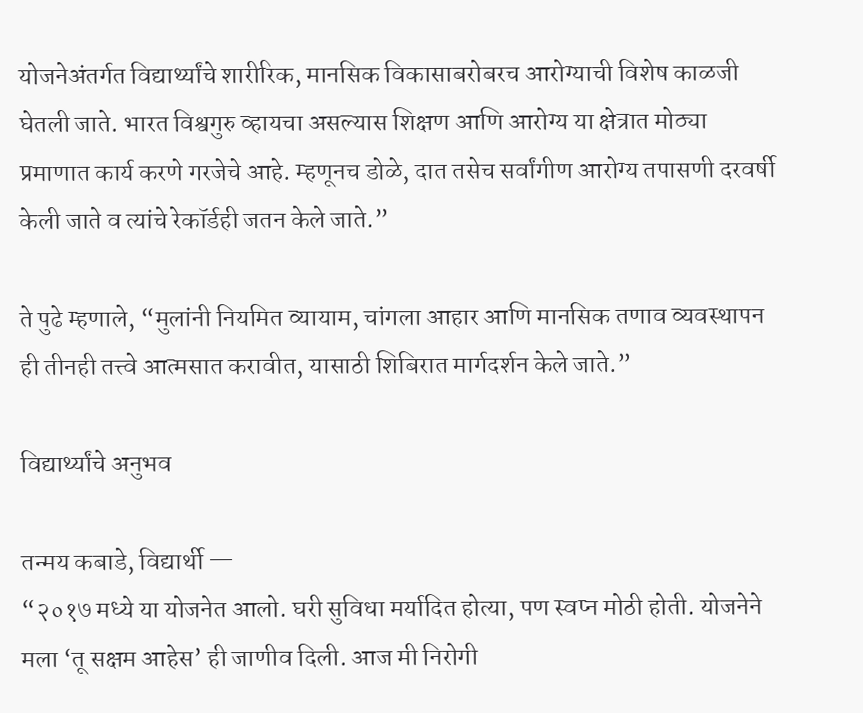योजनेअंतर्गत विद्यार्थ्यांचे शारीरिक, मानसिक विकासाबरोबरच आरोग्याची विशेष काळजी घेतली जाते. भारत विश्वगुरु व्हायचा असल्यास शिक्षण आणि आरोग्य या क्षेत्रात मोठ्या प्रमाणात कार्य करणे गरजेचे आहे. म्हणूनच डोळे, दात तसेच सर्वांगीण आरोग्य तपासणी दरवर्षी केली जाते व त्यांचे रेकॉर्डही जतन केले जाते.”

ते पुढे म्हणाले, “मुलांनी नियमित व्यायाम, चांगला आहार आणि मानसिक तणाव व्यवस्थापन ही तीनही तत्त्वे आत्मसात करावीत, यासाठी शिबिरात मार्गदर्शन केले जाते.”

विद्यार्थ्यांचे अनुभव

तन्मय कबाडे, विद्यार्थी —
“२०१७ मध्ये या योजनेत आलो. घरी सुविधा मर्यादित होत्या, पण स्वप्न मोठी होती. योजनेने मला ‘तू सक्षम आहेस’ ही जाणीव दिली. आज मी निरोगी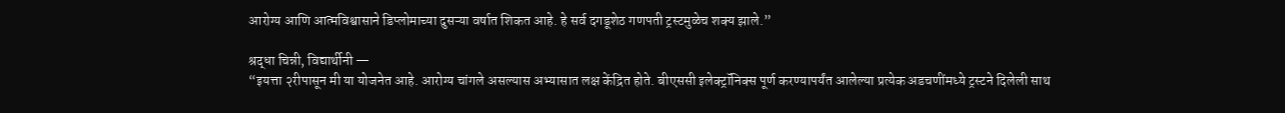आरोग्य आणि आत्मविश्वासाने डिप्लोमाच्या दुसऱ्या वर्षात शिकत आहे. हे सर्व दगडूशेठ गणपती ट्रस्टमुळेच शक्य झाले.”

श्रद्धा चिन्नी, विद्यार्थीनी —
“इयत्ता २रीपासून मी या योजनेत आहे. आरोग्य चांगले असल्यास अभ्यासात लक्ष केंद्रित होते. बीएससी इलेक्ट्रॉनिक्स पूर्ण करण्यापर्यंत आलेल्या प्रत्येक अडचणींमध्ये ट्रस्टने दिलेली साथ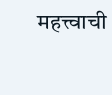महत्त्वाची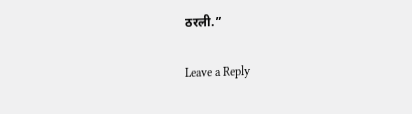ठरली.”

Leave a Reply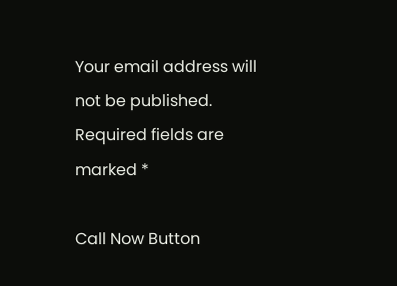Your email address will not be published. Required fields are marked *

Call Now Button